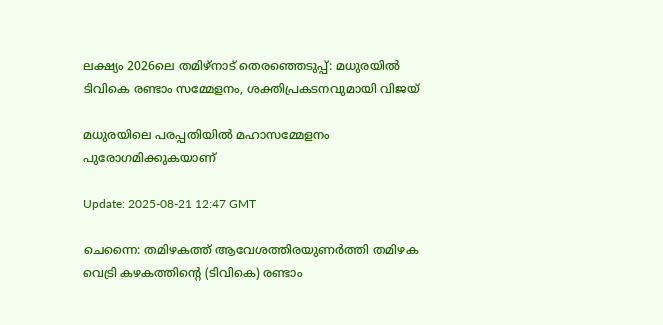ലക്ഷ്യം 2026ലെ തമിഴ്‌നാട് തെരഞ്ഞെടുപ്പ്: മധുരയിൽ ടിവികെ രണ്ടാം സമ്മേളനം, ശക്തിപ്രകടനവുമായി വിജയ്

മധുരയിലെ പരപ്പതിയിൽ മഹാസമ്മേളനം പുരോഗമിക്കുകയാണ്

Update: 2025-08-21 12:47 GMT

ചെന്നൈ: തമിഴകത്ത് ആവേശത്തിരയുണര്‍ത്തി തമിഴക വെട്രി കഴകത്തിൻ്റെ (ടിവികെ) രണ്ടാം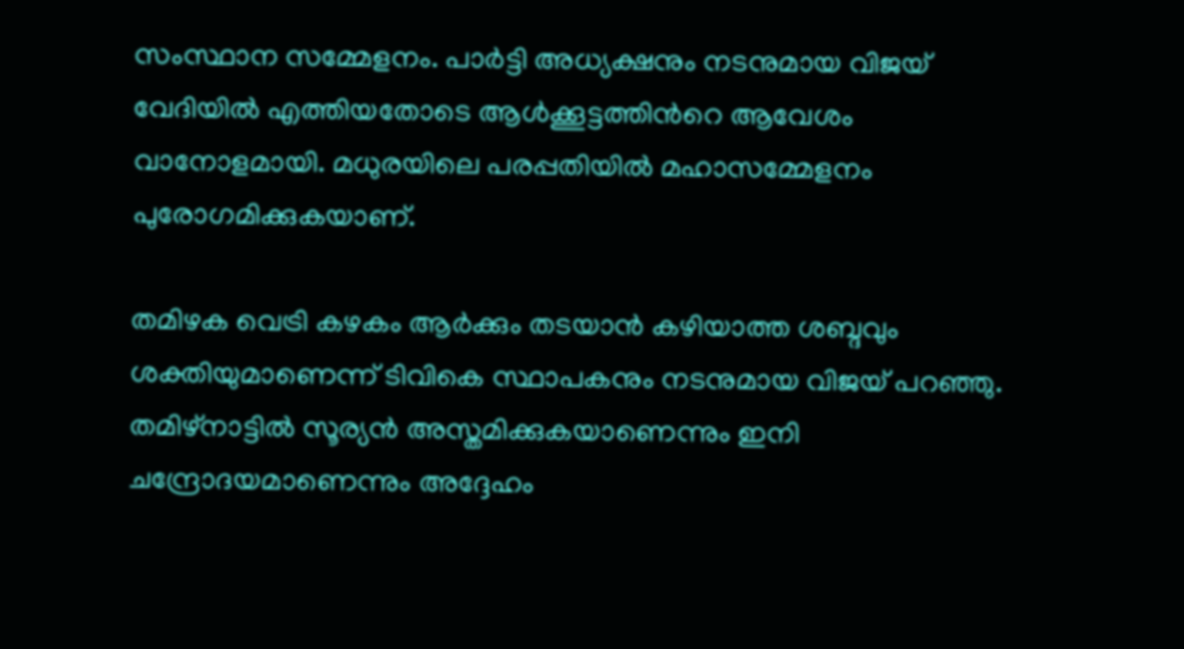സംസ്ഥാന സമ്മേളനം. പാർട്ടി അധ്യക്ഷനും നടനുമായ വിജയ് വേദിയിൽ എത്തിയതോടെ ആൾക്കൂട്ടത്തിന്‍റെ ആവേശം വാനോളമായി. മധുരയിലെ പരപ്പതിയിൽ മഹാസമ്മേളനം പുരോഗമിക്കുകയാണ്.

തമിഴക വെട്രി കഴകം ആർക്കും തടയാൻ കഴിയാത്ത ശബ്ദവും ശക്തിയുമാണെന്ന് ടിവികെ സ്ഥാപകനും നടനുമായ വിജയ് പറഞ്ഞു. തമിഴ്‌നാട്ടിൽ സൂര്യൻ അസ്തമിക്കുകയാണെന്നും ഇനി ചന്ദ്രോദയമാണെന്നും അദ്ദേഹം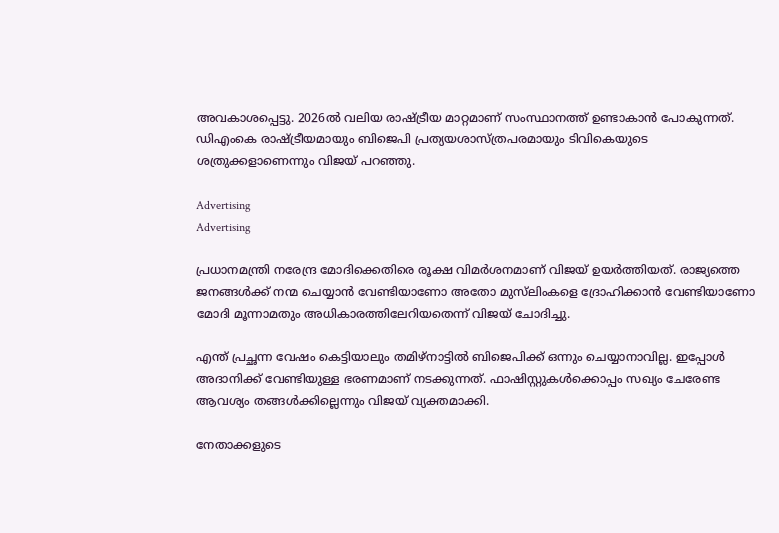അവകാശപ്പെട്ടു. 2026ൽ വലിയ രാഷ്ട്രീയ മാറ്റമാണ് സംസ്ഥാനത്ത് ഉണ്ടാകാൻ പോകുന്നത്. ഡിഎംകെ രാഷ്ട്രീയമായും ബിജെപി പ്രത്യയശാസ്ത്രപരമായും ടിവികെയുടെ ശത്രുക്കളാണെന്നും വിജയ് പറഞ്ഞു.

Advertising
Advertising

പ്രധാനമന്ത്രി നരേന്ദ്ര മോദിക്കെതിരെ രൂക്ഷ വിമർശനമാണ് വിജയ് ഉയർത്തിയത്. രാജ്യത്തെ ജനങ്ങൾക്ക് നന്മ ചെയ്യാൻ വേണ്ടിയാണോ അതോ മുസ്‌ലിംകളെ ദ്രോഹിക്കാൻ വേണ്ടിയാണോ മോദി മൂന്നാമതും അധികാരത്തിലേറിയതെന്ന് വിജയ് ചോദിച്ചു.

എന്ത് പ്രച്ഛന്ന വേഷം കെട്ടിയാലും തമിഴ്‌നാട്ടിൽ ബിജെപിക്ക് ഒന്നും ചെയ്യാനാവില്ല. ഇപ്പോൾ അദാനിക്ക് വേണ്ടിയുള്ള ഭരണമാണ് നടക്കുന്നത്. ഫാഷിസ്റ്റുകൾക്കൊപ്പം സഖ്യം ചേരേണ്ട ആവശ്യം തങ്ങൾക്കില്ലെന്നും വിജയ് വ്യക്തമാക്കി.

നേതാക്കളുടെ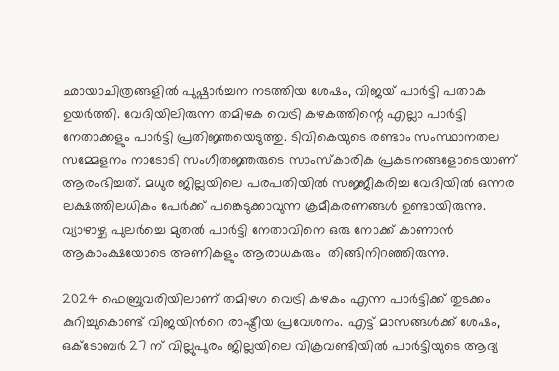ഛായാചിത്രങ്ങളിൽ പുഷ്പാർച്ചന നടത്തിയ ശേഷം, വിജയ് പാർട്ടി പതാക ഉയർത്തി. വേദിയിലിരുന്ന തമിഴക വെട്രി കഴകത്തിന്റെ എല്ലാ പാർട്ടി നേതാക്കളും പാർട്ടി പ്രതിജ്ഞയെടുത്തു. ടിവികെയുടെ രണ്ടാം സംസ്ഥാനതല സമ്മേളനം നാടോടി സംഗീതജ്ഞരുടെ സാംസ്കാരിക പ്രകടനങ്ങളോടെയാണ് ആരംഭിച്ചത്. മധുര ജില്ലയിലെ പരപതിയിൽ സജ്ജീകരിച്ച വേദിയിൽ ഒന്നര ലക്ഷത്തിലധികം പേർക്ക് പങ്കെടുക്കാവുന്ന ക്രമീകരണങ്ങൾ ഉണ്ടായിരുന്നു. വ്യാഴാഴ്ച പുലർച്ചെ മുതൽ പാർട്ടി നേതാവിനെ ഒരു നോക്ക് കാണാൻ ആകാംക്ഷയോടെ അണികളും ആരാധകരും  തിങ്ങിനിറഞ്ഞിരുന്നു.

2024 ഫെബ്രുവരിയിലാണ് തമിഴഗ വെട്രി കഴകം എന്ന പാർട്ടിക്ക് തുടക്കം കുറിച്ചുകൊണ്ട് വിജയിന്‍റെ രാഷ്ട്രീയ പ്രവേശനം. എട്ട് മാസങ്ങൾക്ക് ശേഷം, ഒക്ടോബർ 27 ന് വില്ലുപുരം ജില്ലയിലെ വിക്രവണ്ടിയിൽ പാർട്ടിയുടെ ആദ്യ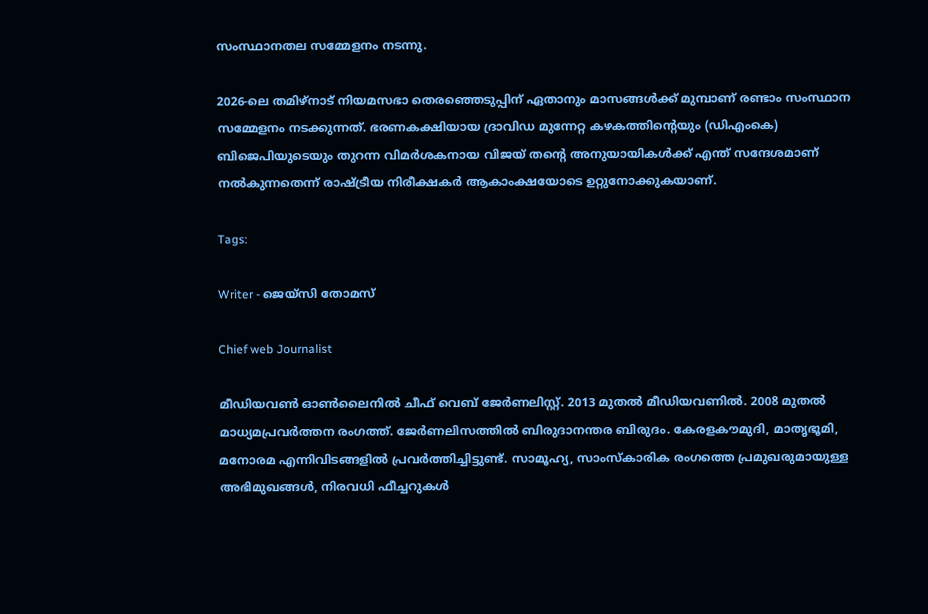സംസ്ഥാനതല സമ്മേളനം നടന്നു.

2026-ലെ തമിഴ്‌നാട് നിയമസഭാ തെരഞ്ഞെടുപ്പിന് ഏതാനും മാസങ്ങൾക്ക് മുമ്പാണ് രണ്ടാം സംസ്ഥാന സമ്മേളനം നടക്കുന്നത്. ഭരണകക്ഷിയായ ദ്രാവിഡ മുന്നേറ്റ കഴകത്തിന്റെയും (ഡിഎംകെ) ബിജെപിയുടെയും തുറന്ന വിമർശകനായ വിജയ് തന്റെ അനുയായികൾക്ക് എന്ത് സന്ദേശമാണ് നൽകുന്നതെന്ന് രാഷ്ട്രീയ നിരീക്ഷകർ ആകാംക്ഷയോടെ ഉറ്റുനോക്കുകയാണ്.

Tags:

Writer - ജെയ്സി തോമസ്

Chief web Journalist

മീഡിയവൺ ഓൺലൈനിൽ ചീഫ് വെബ് ജേർണലിസ്റ്റ്. 2013 മുതൽ മീഡിയവണിൽ. 2008 മുതൽ മാധ്യമപ്രവർത്തന രംഗത്ത്. ജേർണലിസത്തിൽ ബിരുദാനന്തര ബിരുദം. കേരളകൗമുദി, മാതൃഭൂമി, മനോരമ എന്നിവിടങ്ങളിൽ പ്രവർത്തിച്ചിട്ടുണ്ട്. സാമൂഹ്യ, സാംസ്‌കാരിക രംഗത്തെ പ്രമുഖരുമായുള്ള അഭിമുഖങ്ങൾ, നിരവധി ഫീച്ചറുകൾ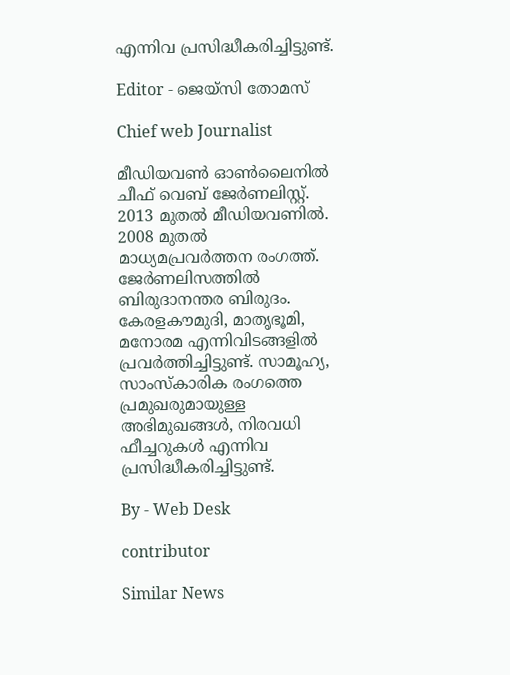എന്നിവ പ്രസിദ്ധീകരിച്ചിട്ടുണ്ട്.

Editor - ജെയ്സി തോമസ്

Chief web Journalist

മീഡിയവൺ ഓൺലൈനിൽ ചീഫ് വെബ് ജേർണലിസ്റ്റ്. 2013 മുതൽ മീഡിയവണിൽ. 2008 മുതൽ മാധ്യമപ്രവർത്തന രംഗത്ത്. ജേർണലിസത്തിൽ ബിരുദാനന്തര ബിരുദം. കേരളകൗമുദി, മാതൃഭൂമി, മനോരമ എന്നിവിടങ്ങളിൽ പ്രവർത്തിച്ചിട്ടുണ്ട്. സാമൂഹ്യ, സാംസ്‌കാരിക രംഗത്തെ പ്രമുഖരുമായുള്ള അഭിമുഖങ്ങൾ, നിരവധി ഫീച്ചറുകൾ എന്നിവ പ്രസിദ്ധീകരിച്ചിട്ടുണ്ട്.

By - Web Desk

contributor

Similar News